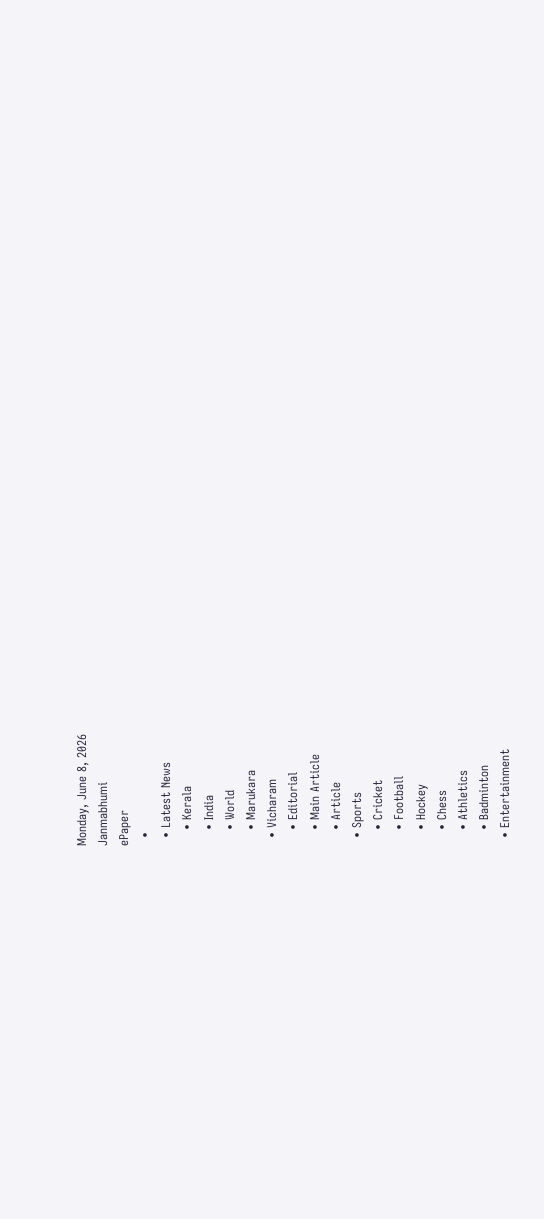Monday, June 8, 2026
Janmabhumi
ePaper
  •
  • Latest News
    • Kerala
    • India
    • World
    • Marukara
  • Vicharam
    • Editorial
    • Main Article
    • Article
  • Sports
    • Cricket
    • Football
    • Hockey
    • Chess
    • Athletics
    • Badminton
  • Entertainment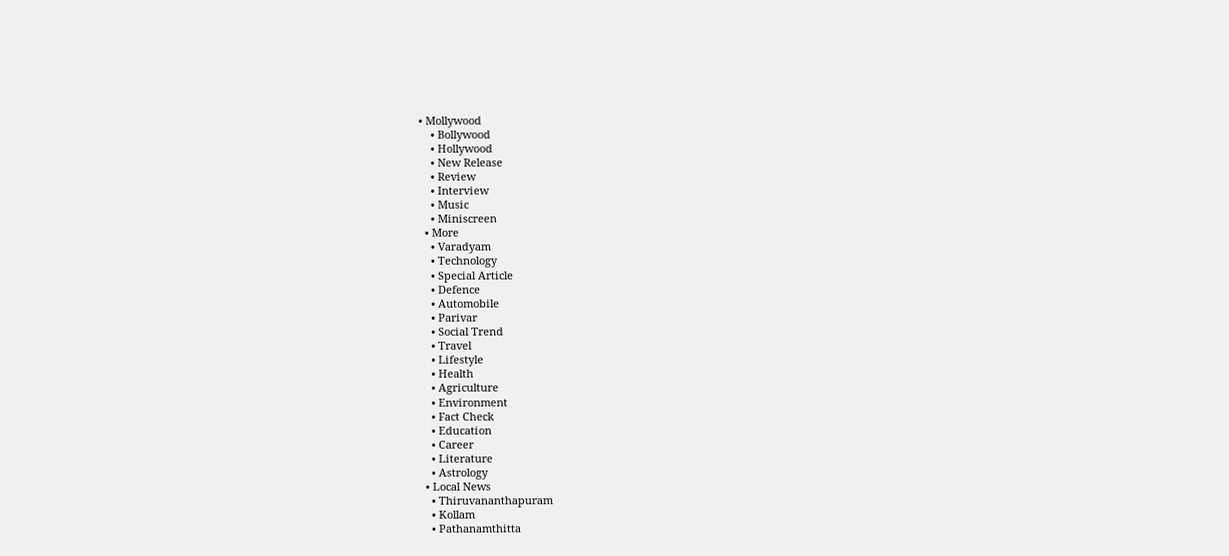• Mollywood
    • Bollywood
    • Hollywood
    • New Release
    • Review
    • Interview
    • Music
    • Miniscreen
  • More
    • Varadyam
    • Technology
    • Special Article
    • Defence
    • Automobile
    • Parivar
    • Social Trend
    • Travel
    • Lifestyle
    • Health
    • Agriculture
    • Environment
    • Fact Check
    • Education
    • Career
    • Literature
    • Astrology
  • Local News
    • Thiruvananthapuram
    • Kollam
    • Pathanamthitta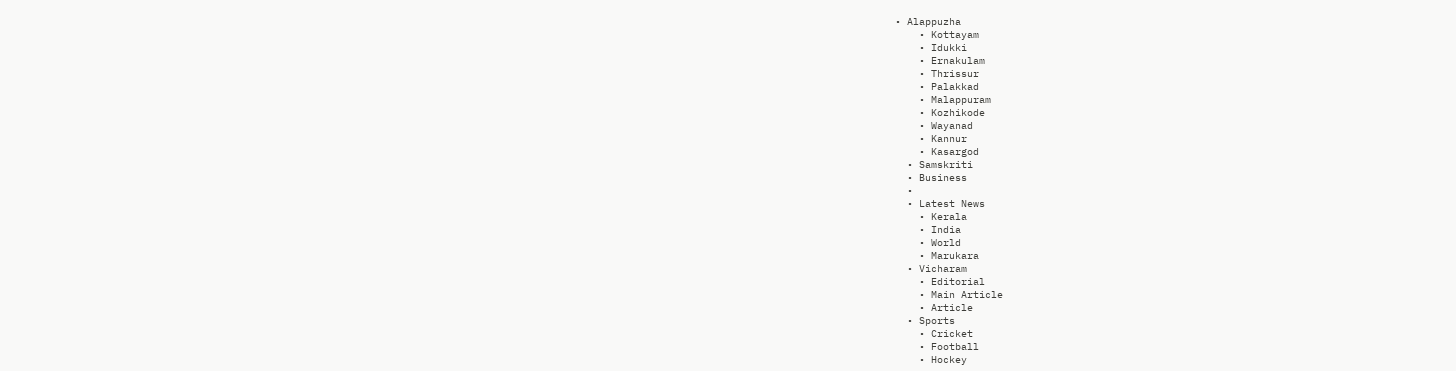• Alappuzha
    • Kottayam
    • Idukki
    • Ernakulam
    • Thrissur
    • Palakkad
    • Malappuram
    • Kozhikode
    • Wayanad
    • Kannur
    • Kasargod
  • Samskriti
  • Business
  •
  • Latest News
    • Kerala
    • India
    • World
    • Marukara
  • Vicharam
    • Editorial
    • Main Article
    • Article
  • Sports
    • Cricket
    • Football
    • Hockey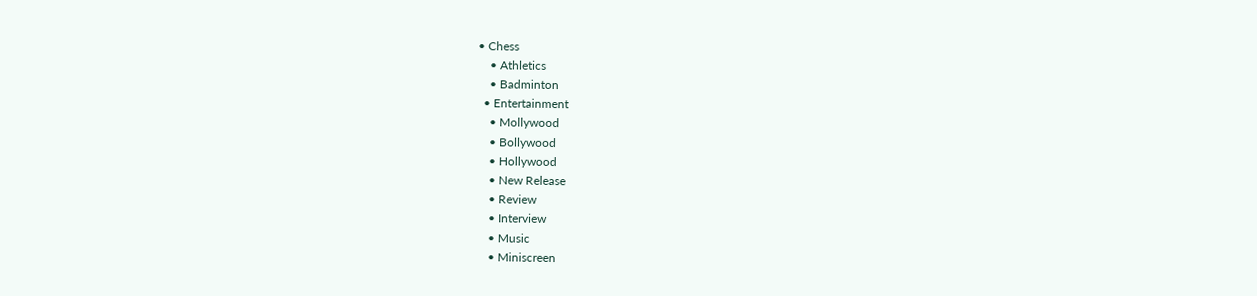• Chess
    • Athletics
    • Badminton
  • Entertainment
    • Mollywood
    • Bollywood
    • Hollywood
    • New Release
    • Review
    • Interview
    • Music
    • Miniscreen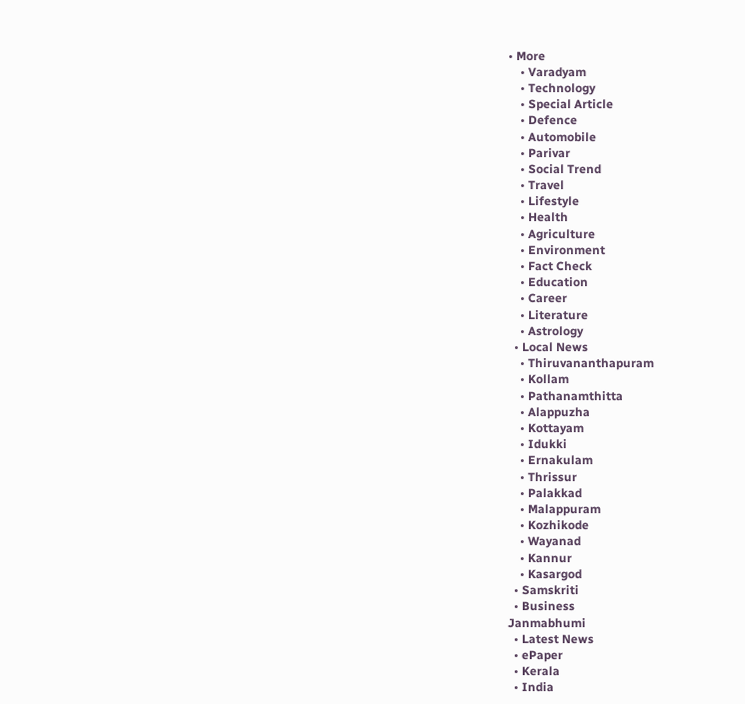• More
    • Varadyam
    • Technology
    • Special Article
    • Defence
    • Automobile
    • Parivar
    • Social Trend
    • Travel
    • Lifestyle
    • Health
    • Agriculture
    • Environment
    • Fact Check
    • Education
    • Career
    • Literature
    • Astrology
  • Local News
    • Thiruvananthapuram
    • Kollam
    • Pathanamthitta
    • Alappuzha
    • Kottayam
    • Idukki
    • Ernakulam
    • Thrissur
    • Palakkad
    • Malappuram
    • Kozhikode
    • Wayanad
    • Kannur
    • Kasargod
  • Samskriti
  • Business
Janmabhumi
  • Latest News
  • ePaper
  • Kerala
  • India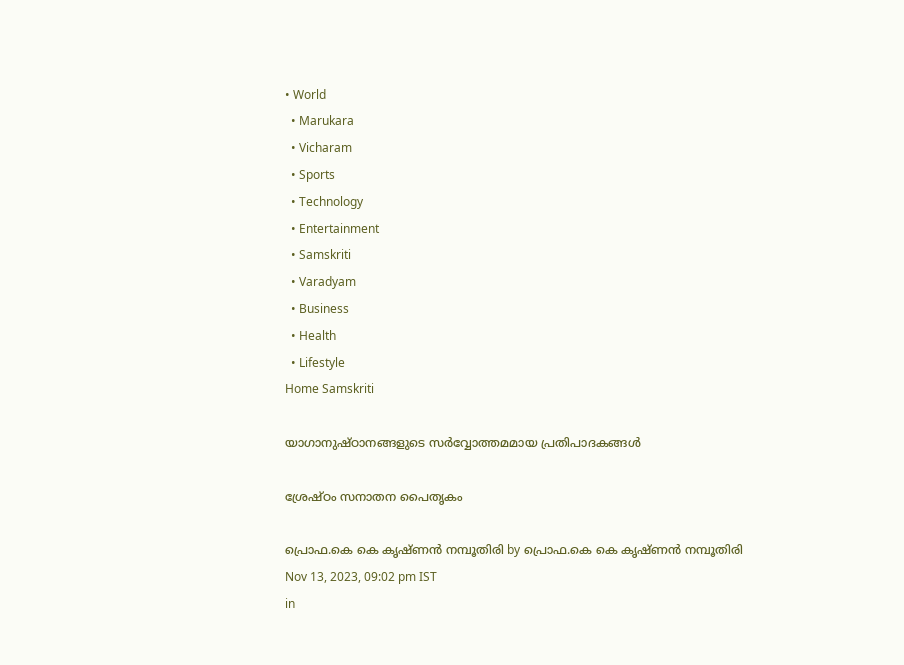• World
  • Marukara
  • Vicharam
  • Sports
  • Technology
  • Entertainment
  • Samskriti
  • Varadyam
  • Business
  • Health
  • Lifestyle
Home Samskriti

യാഗാനുഷ്ഠാനങ്ങളുടെ സര്‍വ്വോത്തമമായ പ്രതിപാദകങ്ങള്‍

ശ്രേഷ്ഠം സനാതന പൈതൃകം

പ്രൊഫ.കെ കെ കൃഷ്ണന്‍ നമ്പൂതിരി by പ്രൊഫ.കെ കെ കൃഷ്ണന്‍ നമ്പൂതിരി
Nov 13, 2023, 09:02 pm IST
in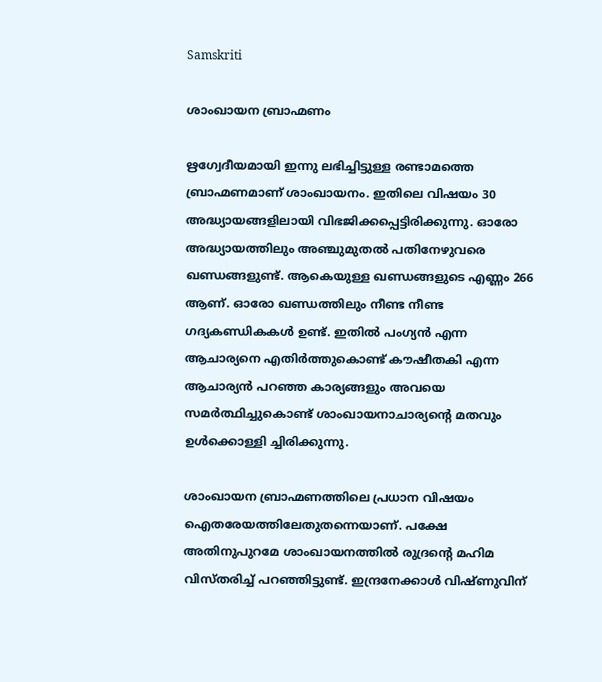Samskriti

ശാംഖായന ബ്രാഹ്മണം

ഋഗ്വേദീയമായി ഇന്നു ലഭിച്ചിട്ടുള്ള രണ്ടാമത്തെ ബ്രാഹ്മണമാണ് ശാംഖായനം. ഇതിലെ വിഷയം 30 അദ്ധ്യായങ്ങളിലായി വിഭജിക്കപ്പെട്ടിരിക്കുന്നു. ഓരോ അദ്ധ്യായത്തിലും അഞ്ചുമുതല്‍ പതിനേഴുവരെ ഖണ്ഡങ്ങളുണ്ട്. ആകെയുള്ള ഖണ്ഡങ്ങളുടെ എണ്ണം 266 ആണ്. ഓരോ ഖണ്ഡത്തിലും നീണ്ട നീണ്ട ഗദ്യകണ്ഡികകള്‍ ഉണ്ട്. ഇതില്‍ പംഗ്യന്‍ എന്ന ആചാര്യനെ എതിര്‍ത്തുകൊണ്ട് കൗഷീതകി എന്ന ആചാര്യന്‍ പറഞ്ഞ കാര്യങ്ങളും അവയെ സമര്‍ത്ഥിച്ചുകൊണ്ട് ശാംഖായനാചാര്യന്റെ മതവും ഉള്‍ക്കൊള്ളി ച്ചിരിക്കുന്നു.

ശാംഖായന ബ്രാഹ്മണത്തിലെ പ്രധാന വിഷയം ഐതരേയത്തിലേതുതന്നെയാണ്. പക്ഷേ അതിനുപുറമേ ശാംഖായനത്തില്‍ രുദ്രന്റെ മഹിമ വിസ്തരിച്ച് പറഞ്ഞിട്ടുണ്ട്. ഇന്ദ്രനേക്കാള്‍ വിഷ്ണുവിന്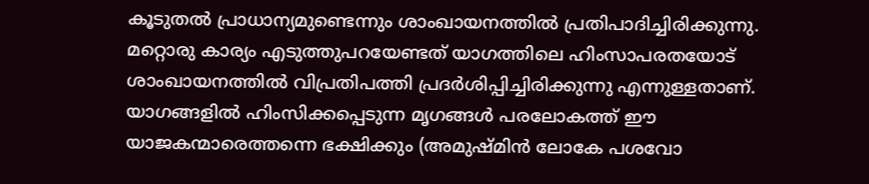കൂടുതല്‍ പ്രാധാന്യമുണ്ടെന്നും ശാംഖായനത്തില്‍ പ്രതിപാദിച്ചിരിക്കുന്നു. മറ്റൊരു കാര്യം എടുത്തുപറയേണ്ടത് യാഗത്തിലെ ഹിംസാപരതയോട് ശാംഖായനത്തില്‍ വിപ്രതിപത്തി പ്രദര്‍ശിപ്പിച്ചിരിക്കുന്നു എന്നുള്ളതാണ്. യാഗങ്ങളില്‍ ഹിംസിക്കപ്പെടുന്ന മൃഗങ്ങള്‍ പരലോകത്ത് ഈ യാജകന്മാരെത്തന്നെ ഭക്ഷിക്കും (അമുഷ്മിന്‍ ലോകേ പശവോ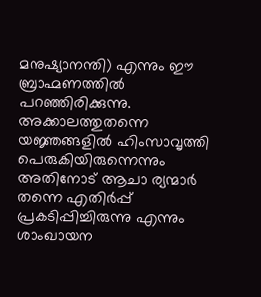മനുഷ്യാനന്തി) എന്നും ഈ ബ്രാഹ്മണത്തില്‍ പറഞ്ഞിരിക്കുന്നു. അക്കാലത്തുതന്നെ യജ്ഞങ്ങളില്‍ ഹിംസാവൃത്തി പെരുകിയിരുന്നെന്നും അതിനോട് ആചാ ര്യന്മാര്‍ തന്നെ എതിര്‍പ്പ് പ്രകടിപ്പിച്ചിരുന്നു എന്നും ശാംഖായന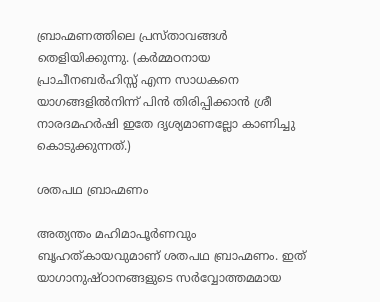ബ്രാഹ്മണത്തിലെ പ്രസ്താവങ്ങള്‍ തെളിയിക്കുന്നു. (കര്‍മ്മഠനായ പ്രാചീനബര്‍ഹിസ്സ് എന്ന സാധകനെ യാഗങ്ങളില്‍നിന്ന് പിന്‍ തിരിപ്പിക്കാന്‍ ശ്രീ നാരദമഹര്‍ഷി ഇതേ ദൃശ്യമാണല്ലോ കാണിച്ചു കൊടുക്കുന്നത്.)

ശതപഥ ബ്രാഹ്മണം

അത്യന്തം മഹിമാപൂര്‍ണവും ബൃഹത്കായവുമാണ് ശതപഥ ബ്രാഹ്മണം. ഇത് യാഗാനുഷ്ഠാനങ്ങളുടെ സര്‍വ്വോത്തമമായ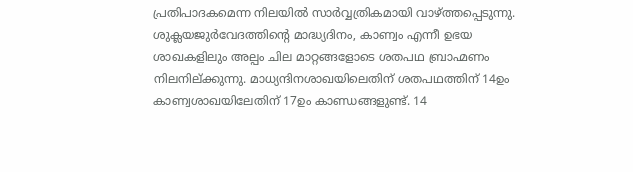പ്രതിപാദകമെന്ന നിലയില്‍ സാര്‍വ്വത്രികമായി വാഴ്‌ത്തപ്പെടുന്നു. ശുക്ലയജുര്‍വേദത്തിന്റെ മാദ്ധ്യദിനം, കാണ്വം എന്നീ ഉഭയ ശാഖകളിലും അല്പം ചില മാറ്റങ്ങളോടെ ശതപഥ ബ്രാഹ്മണം നിലനില്ക്കുന്നു. മാധ്യന്ദിനശാഖയിലെതിന് ശതപഥത്തിന് 14ഉം കാണ്വശാഖയിലേതിന് 17ഉം കാണ്ഡങ്ങളുണ്ട്. 14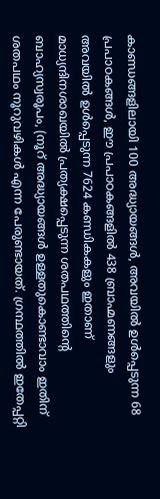കാണ്ഡങ്ങളിലായി 100 അദ്ധ്യായങ്ങള്‍, അവയില്‍ ഉള്‍പ്പെടുന്ന 68 പ്രപാഠകങ്ങള്‍, ഈ പ്രപാഠകങ്ങളില്‍ 438 ബ്രാഹ്മണങ്ങളും അവയില്‍ ഉള്‍പ്പെടുന്ന 7624 കണ്ഡികകളും ഇതാണ് മാധ്യന്ദിനശാഖയില്‍ പ്രത്യക്ഷപ്പെടുന്ന ശതപഥത്തിന്റെ ബാഹ്യസ്വരൂപം, (നൂറ് അദ്ധ്യായങ്ങള്‍ ഉള്ളതുകൊണ്ടാവാം ഇതിന് ശതപഥം നൂറുവഴികള്‍ എന്ന പേരുണ്ടായത്. ഗ്രന്ഥത്തില്‍ ഇതേപ്പറ്റി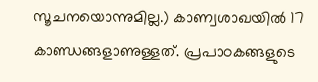സൂചനയൊന്നുമില്ല.) കാണ്വശാഖയില്‍ 17 കാണ്ഡങ്ങളാണുള്ളത്. പ്രപാഠകങ്ങളുടെ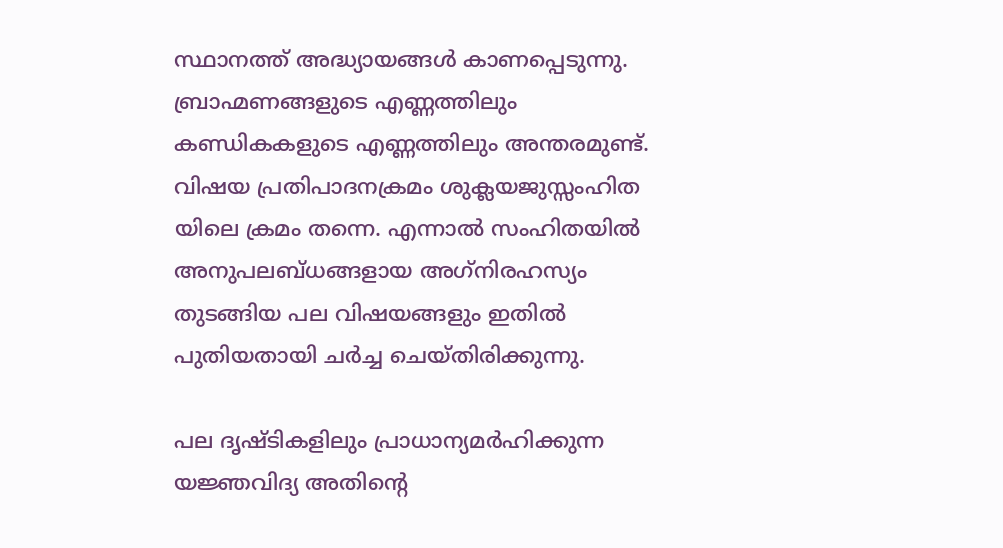സ്ഥാനത്ത് അദ്ധ്യായങ്ങള്‍ കാണപ്പെടുന്നു. ബ്രാഹ്മണങ്ങളുടെ എണ്ണത്തിലും കണ്ഡികകളുടെ എണ്ണത്തിലും അന്തരമുണ്ട്. വിഷയ പ്രതിപാദനക്രമം ശുക്ലയജുസ്സംഹിത യിലെ ക്രമം തന്നെ. എന്നാല്‍ സംഹിതയില്‍ അനുപലബ്ധങ്ങളായ അഗ്‌നിരഹസ്യം തുടങ്ങിയ പല വിഷയങ്ങളും ഇതില്‍ പുതിയതായി ചര്‍ച്ച ചെയ്തിരിക്കുന്നു.

പല ദൃഷ്ടികളിലും പ്രാധാന്യമര്‍ഹിക്കുന്ന യജ്ഞവിദ്യ അതിന്റെ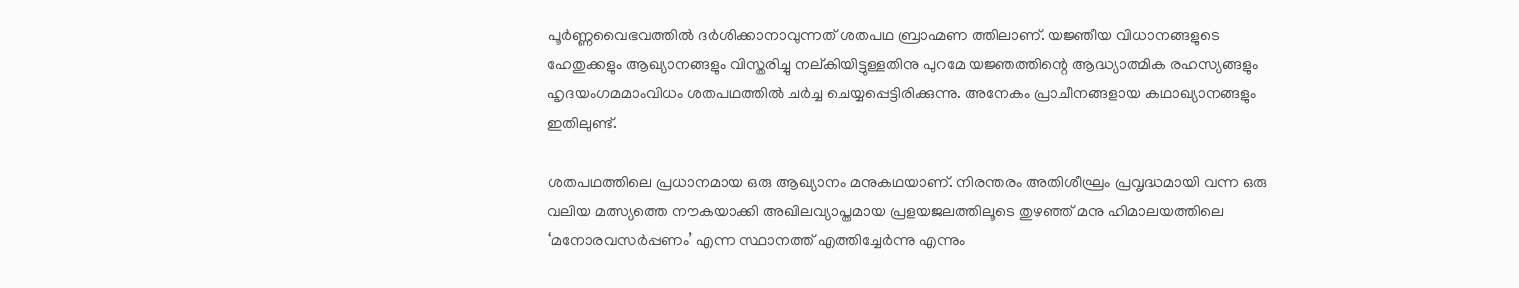പൂര്‍ണ്ണവൈഭവത്തില്‍ ദര്‍ശിക്കാനാവുന്നത് ശതപഥ ബ്രാഹ്മണ ത്തിലാണ്. യജ്ഞീയ വിധാനങ്ങളുടെ ഹേതുക്കളും ആഖ്യാനങ്ങളും വിസ്തരിച്ചു നല്കിയിട്ടുള്ളതിനു പുറമേ യജ്ഞത്തിന്റെ ആദ്ധ്യാത്മിക രഹസ്യങ്ങളും ഹൃദയംഗമമാംവിധം ശതപഥത്തില്‍ ചര്‍ച്ച ചെയ്യപ്പെട്ടിരിക്കുന്നു. അനേകം പ്രാചീനങ്ങളായ കഥാഖ്യാനങ്ങളും ഇതിലുണ്ട്.

ശതപഥത്തിലെ പ്രധാനമായ ഒരു ആഖ്യാനം മനുകഥയാണ്. നിരന്തരം അതിശീഘ്രം പ്രവൃദ്ധമായി വന്ന ഒരു വലിയ മത്സ്യത്തെ നൗകയാക്കി അഖിലവ്യാപ്തമായ പ്രളയജലത്തിലൂടെ തുഴഞ്ഞ് മനു ഹിമാലയത്തിലെ ‘മനോരവസര്‍പ്പണം’ എന്ന സ്ഥാനത്ത് എത്തിച്ചേര്‍ന്നു എന്നും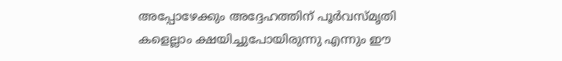അപ്പോഴേക്കും അദ്ദേഹത്തിന് പൂര്‍വസ്മൃതി
കളെല്ലാം ക്ഷയിച്ചുപോയിരുന്നു എന്നും ഈ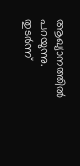ആഖ്യാനത്തില്‍ പറയുന്നു. തുടര്‍ന്ന്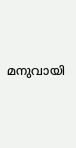മനുവായി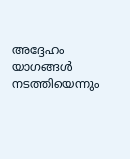അദ്ദേഹം യാഗങ്ങള്‍ നടത്തിയെന്നും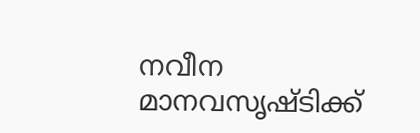നവീന മാനവസൃഷ്ടിക്ക്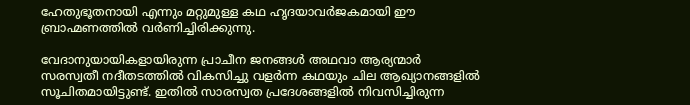ഹേതുഭൂതനായി എന്നും മറ്റുമുള്ള കഥ ഹൃദയാവര്‍ജകമായി ഈ ബ്രാഹ്മണത്തില്‍ വര്‍ണിച്ചിരിക്കുന്നു.

വേദാനുയായികളായിരുന്ന പ്രാചീന ജനങ്ങള്‍ അഥവാ ആര്യന്മാര്‍ സരസ്വതീ നദീതടത്തില്‍ വികസിച്ചു വളര്‍ന്ന കഥയും ചില ആഖ്യാനങ്ങളില്‍ സൂചിതമായിട്ടുണ്ട്. ഇതില്‍ സാരസ്വത പ്രദേശങ്ങളില്‍ നിവസിച്ചിരുന്ന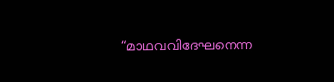“മാഥവവിദേഘനെന്ന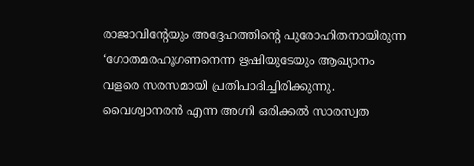രാജാവിന്റേയും അദ്ദേഹത്തിന്റെ പുരോഹിതനായിരുന്ന ‘ഗോതമരഹൂഗണനെന്ന ഋഷിയുടേയും ആഖ്യാനം വളരെ സരസമായി പ്രതിപാദിച്ചിരിക്കുന്നു. വൈശ്വാനരന്‍ എന്ന അഗ്നി ഒരിക്കല്‍ സാരസ്വത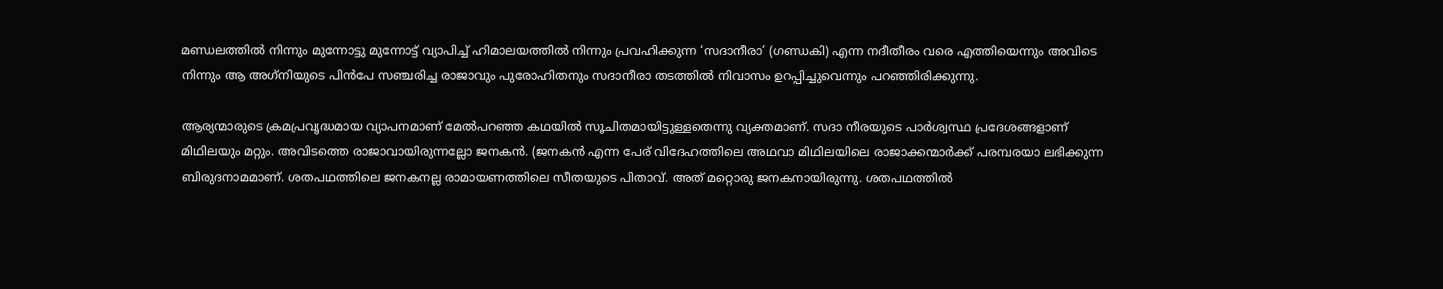മണ്ഡലത്തില്‍ നിന്നും മുന്നോട്ടു മുന്നോട്ട് വ്യാപിച്ച് ഹിമാലയത്തില്‍ നിന്നും പ്രവഹിക്കുന്ന ‘സദാനീരാ’ (ഗണ്ഡകി) എന്ന നദീതീരം വരെ എത്തിയെന്നും അവിടെ നിന്നും ആ അഗ്‌നിയുടെ പിന്‍പേ സഞ്ചരിച്ച രാജാവും പുരോഹിതനും സദാനീരാ തടത്തില്‍ നിവാസം ഉറപ്പിച്ചുവെന്നും പറഞ്ഞിരിക്കുന്നു.

ആര്യന്മാരുടെ ക്രമപ്രവൃദ്ധമായ വ്യാപനമാണ് മേല്‍പറഞ്ഞ കഥയില്‍ സൂചിതമായിട്ടുള്ളതെന്നു വ്യക്തമാണ്. സദാ നീരയുടെ പാര്‍ശ്വസ്ഥ പ്രദേശങ്ങളാണ് മിഥിലയും മറ്റും. അവിടത്തെ രാജാവായിരുന്നല്ലോ ജനകന്‍. (ജനകന്‍ എന്ന പേര് വിദേഹത്തിലെ അഥവാ മിഥിലയിലെ രാജാക്കന്മാര്‍ക്ക് പരമ്പരയാ ലഭിക്കുന്ന ബിരുദനാമമാണ്. ശതപഥത്തിലെ ജനകനല്ല രാമായണത്തിലെ സീതയുടെ പിതാവ്. അത് മറ്റൊരു ജനകനായിരുന്നു. ശതപഥത്തില്‍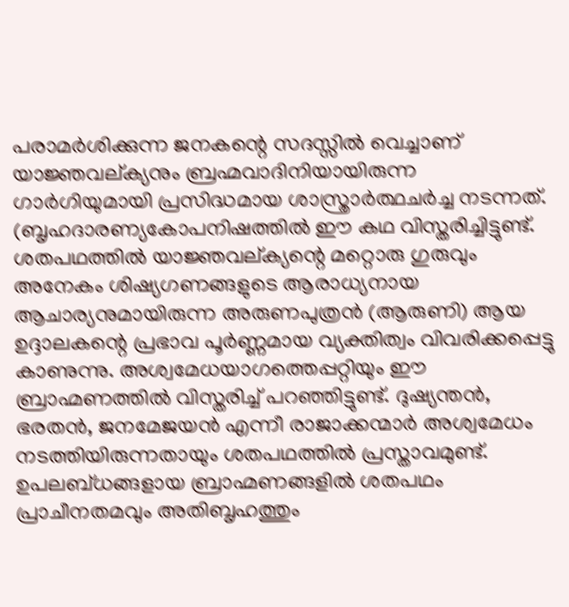പരാമര്‍ശിക്കുന്ന ജനകന്റെ സദസ്സില്‍ വെച്ചാണ് യാജ്ഞവല്ക്യനും ബ്രഹ്മവാദിനിയായിരുന്ന ഗാര്‍ഗിയുമായി പ്രസിദ്ധമായ ശാസ്ത്രാര്‍ത്ഥചര്‍ച്ച നടന്നത്. (ബൃഹദാരണ്യകോപനിഷത്തില്‍ ഈ കഥ വിസ്തരിച്ചിട്ടുണ്ട്. ശതപഥത്തില്‍ യാജ്ഞവല്ക്യന്റെ മറ്റൊരു ഗുരുവും അനേകം ശിഷ്യഗണങ്ങളുടെ ആരാധ്യനായ ആചാര്യനുമായിരുന്ന അരുണപുത്രന്‍ (ആരുണി) ആയ ഉദ്ദാലകന്റെ പ്രഭാവ പൂര്‍ണ്ണമായ വ്യക്തിത്വം വിവരിക്കപ്പെട്ടു കാണുന്നു. അശ്വമേധയാഗത്തെപ്പറ്റിയും ഈ ബ്രാഹ്മണത്തില്‍ വിസ്തരിച്ച് പറഞ്ഞിട്ടുണ്ട്. ദുഷ്യന്തന്‍, ഭരതന്‍, ജനമേജയന്‍ എന്നീ രാജാക്കന്മാര്‍ അശ്വമേധം നടത്തിയിരുന്നതായും ശതപഥത്തില്‍ പ്രസ്താവമുണ്ട്. ഉപലബ്ധങ്ങളായ ബ്രാഹ്മണങ്ങളില്‍ ശതപഥം പ്രാചീനതമവും അതിബൃഹത്തും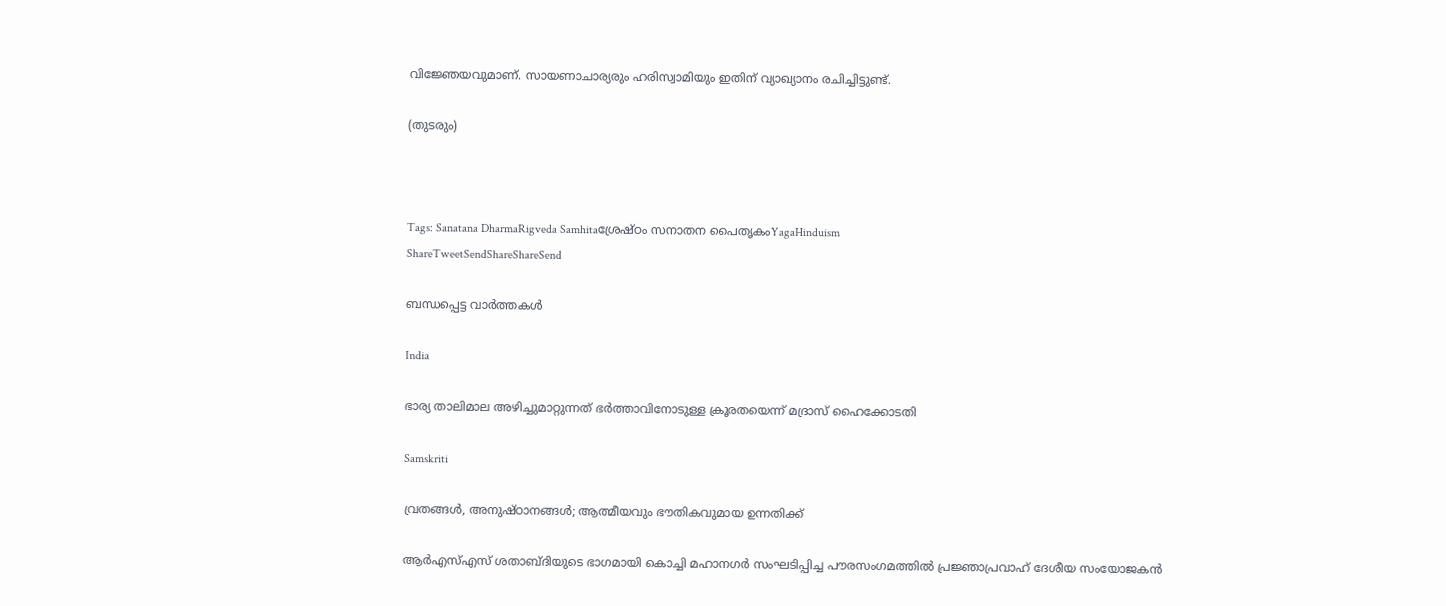വിജ്ഞേയവുമാണ്. സായണാചാര്യരും ഹരിസ്വാമിയും ഇതിന് വ്യാഖ്യാനം രചിച്ചിട്ടുണ്ട്.

(തുടരും)



Tags: Sanatana DharmaRigveda Samhitaശ്രേഷ്ഠം സനാതന പൈതൃകംYagaHinduism
ShareTweetSendShareShareSend

ബന്ധപ്പെട്ട വാര്‍ത്തകള്‍

India

ഭാര്യ താലിമാല അഴിച്ചുമാറ്റുന്നത് ഭര്‍ത്താവിനോടുള്ള ക്രൂരതയെന്ന് മദ്രാസ് ഹൈക്കോടതി

Samskriti

വ്രതങ്ങള്‍, അനുഷ്ഠാനങ്ങള്‍; ആത്മീയവും ഭൗതികവുമായ ഉന്നതിക്ക്

ആര്‍എസ്എസ് ശതാബ്ദിയുടെ ഭാഗമായി കൊച്ചി മഹാനഗര്‍ സംഘടിപ്പിച്ച പൗരസംഗമത്തില്‍ പ്രജ്ഞാപ്രവാഹ് ദേശീയ സംയോജകന്‍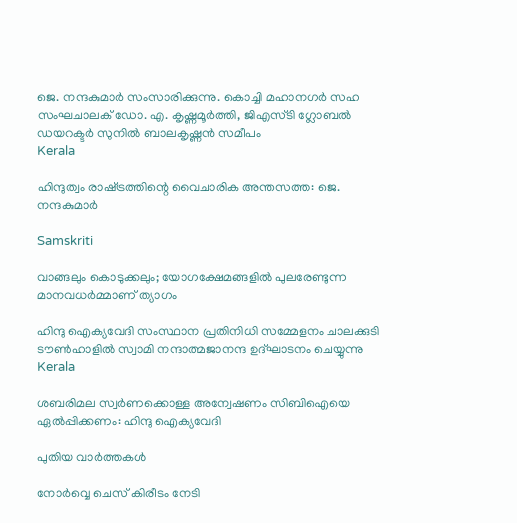ജെ. നന്ദകുമാര്‍ സംസാരിക്കുന്നു. കൊച്ചി മഹാനഗര്‍ സഹ സംഘചാലക് ഡോ. എ. കൃഷ്ണമൂര്‍ത്തി, ജിഎസ്ടി ഗ്ലോബല്‍ ഡയറക്ടര്‍ സുനില്‍ ബാലകൃഷ്ണന്‍ സമീപം
Kerala

ഹിന്ദുത്വം രാഷ്‌ട്രത്തിന്റെ വൈചാരിക അന്തസത്ത: ജെ. നന്ദകുമാര്‍

Samskriti

വാങ്ങലും കൊടുക്കലും; യോഗക്ഷേമങ്ങളില്‍ പുലരേണ്ടുന്ന മാനവധര്‍മ്മാണ് ത്യാഗം

ഹിന്ദു ഐക്യവേദി സംസ്ഥാന പ്രതിനിധി സമ്മേളനം ചാലക്കുടി ടൗണ്‍ഹാളില്‍ സ്വാമി നന്ദാത്മജാനന്ദ ഉദ്ഘാടനം ചെയ്യുന്നു
Kerala

ശബരിമല സ്വര്‍ണക്കൊള്ള അന്വേഷണം സിബിഐയെ ഏല്‍പ്പിക്കണം: ഹിന്ദു ഐക്യവേദി

പുതിയ വാര്‍ത്തകള്‍

നോര്‍വ്വെ ചെസ് കിരീടം നേടി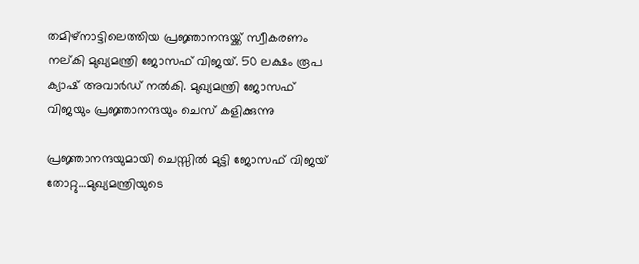തമിഴ്നാട്ടിലെത്തിയ പ്രജ്ഞാനന്ദയ്ക്ക് സ്വീകരണം നല‍്കി മുഖ്യമന്ത്രി ജോസഫ് വിജയ്. 50 ലക്ഷം രൂപ ക്യാഷ് അവാര്‍ഡ് നല്‍കി. മുഖ്യമന്ത്രി ജോസഫ് വിജയും പ്രജ്ഞാനന്ദയും ചെസ് കളിക്കുന്നു

പ്രജ്ഞാനന്ദയുമായി ചെസ്സില്‍ മുട്ടി ജോസഫ് വിജയ് തോറ്റു…മുഖ്യമന്ത്രിയുടെ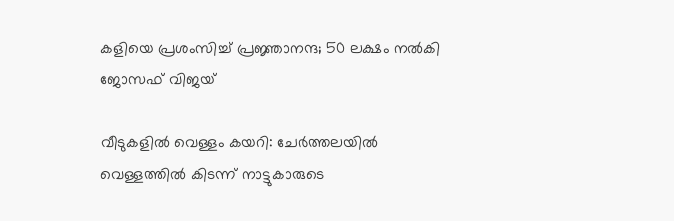കളിയെ പ്രശംസിച്ച് പ്രജ്ഞാനന്ദ; 50 ലക്ഷം നല്‍കി ജോസഫ് വിജയ്

വീടുകളില്‍ വെള്ളം കയറി: ചേര്‍ത്തലയില്‍ വെള്ളത്തില്‍ കിടന്ന് നാട്ടുകാരുടെ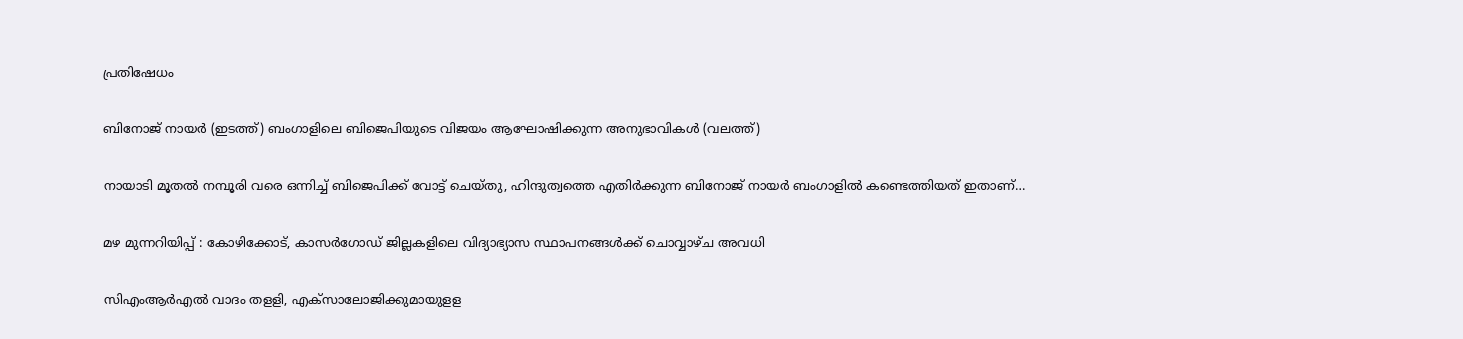പ്രതിഷേധം

ബിനോജ് നായര്‍ (ഇടത്ത്) ബംഗാളിലെ‍ ബിജെപിയുടെ വിജയം ആഘോഷിക്കുന്ന അനുഭാവികള്‍ (വലത്ത്)

നായാടി മൂതല്‍ നമ്പൂരി വരെ ഒന്നിച്ച് ബിജെപിക്ക് വോട്ട് ചെയ്തു, ഹിന്ദുത്വത്തെ എതിര്‍ക്കുന്ന ബിനോജ് നായര്‍ ബംഗാളില്‍ കണ്ടെത്തിയത് ഇതാണ്…

മഴ മുന്നറിയിപ്പ് : കോഴിക്കോട്, കാസര്‍ഗോഡ് ജില്ലകളിലെ വിദ്യാഭ്യാസ സ്ഥാപനങ്ങള്‍ക്ക് ചൊവ്വാഴ്ച അവധി

സിഎംആര്‍എല്‍ വാദം തളളി, എക്‌സാലോജിക്കുമായുളള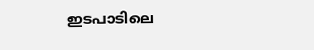ഇടപാടിലെ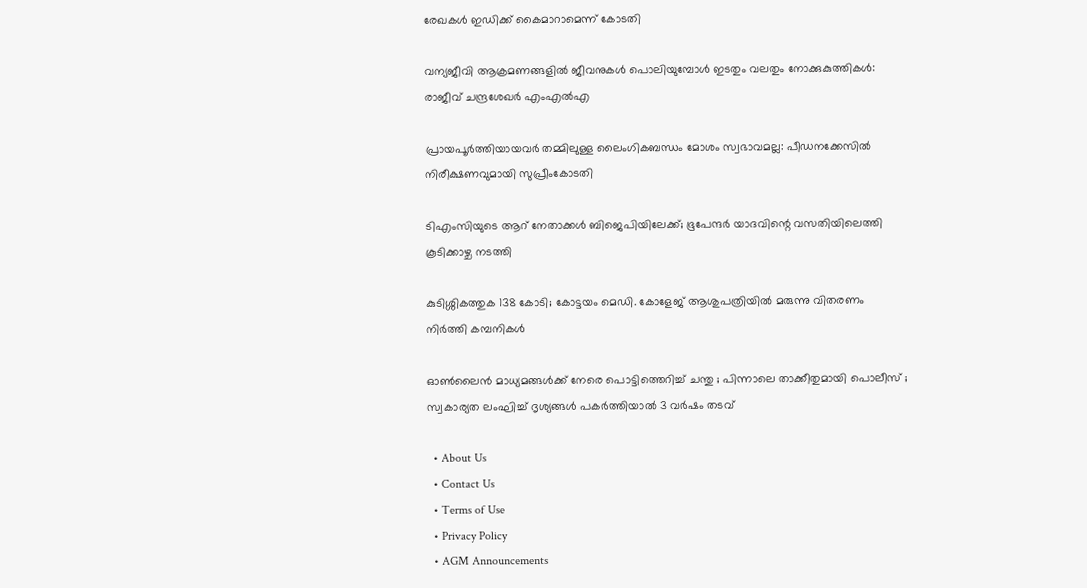രേഖകള്‍ ഇഡിക്ക് കൈമാറാമെന്ന് കോടതി

വന്യജീവി ആക്രമണങ്ങളിൽ ജീവനുകൾ പൊലിയുമ്പോൾ ഇടതും വലതും നോക്കുകുത്തികൾ: രാജീവ് ചന്ദ്രശേഖർ എംഎൽഎ

പ്രായപൂർത്തിയായവർ തമ്മിലുള്ള ലൈംഗികബന്ധം മോശം സ്വഭാവമല്ല: പീഡനക്കേസിൽ നിരീക്ഷണവുമായി സുപ്രീംകോടതി

ടിഎംസിയുടെ ആറ് നേതാക്കൾ ബിജെപിയിലേക്ക്; ഭൂപേന്ദർ യാദവിന്റെ വസതിയിലെത്തി കൂടിക്കാഴ്ച നടത്തി

കുടിശ്ശികത്തുക 138 കോടി; കോട്ടയം മെഡി. കോളേജ് ആശുപത്രിയിൽ മരുന്നു വിതരണം നിര്‍ത്തി കമ്പനികള്‍

ഓൺലൈൻ മാധ്യമങ്ങൾക്ക് നേരെ പൊട്ടിത്തെറിച്ച് ചന്തു ; പിന്നാലെ താക്കീതുമായി പൊലീസ് ; സ്വകാര്യത ലംഘിച്ച് ദൃശ്യങ്ങൾ പകർത്തിയാൽ 3 വർഷം തടവ്

  • About Us
  • Contact Us
  • Terms of Use
  • Privacy Policy
  • AGM Announcements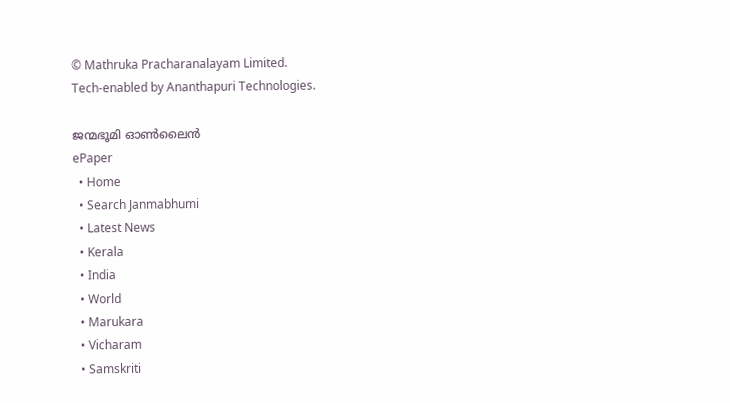© Mathruka Pracharanalayam Limited.
Tech-enabled by Ananthapuri Technologies.

ജന്മഭൂമി ഓണ്‍ലൈന്‍
ePaper
  • Home
  • Search Janmabhumi
  • Latest News
  • Kerala
  • India
  • World
  • Marukara
  • Vicharam
  • Samskriti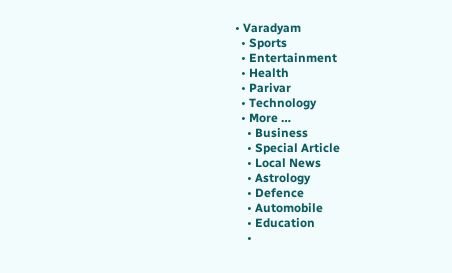• Varadyam
  • Sports
  • Entertainment
  • Health
  • Parivar
  • Technology
  • More …
    • Business
    • Special Article
    • Local News
    • Astrology
    • Defence
    • Automobile
    • Education
    •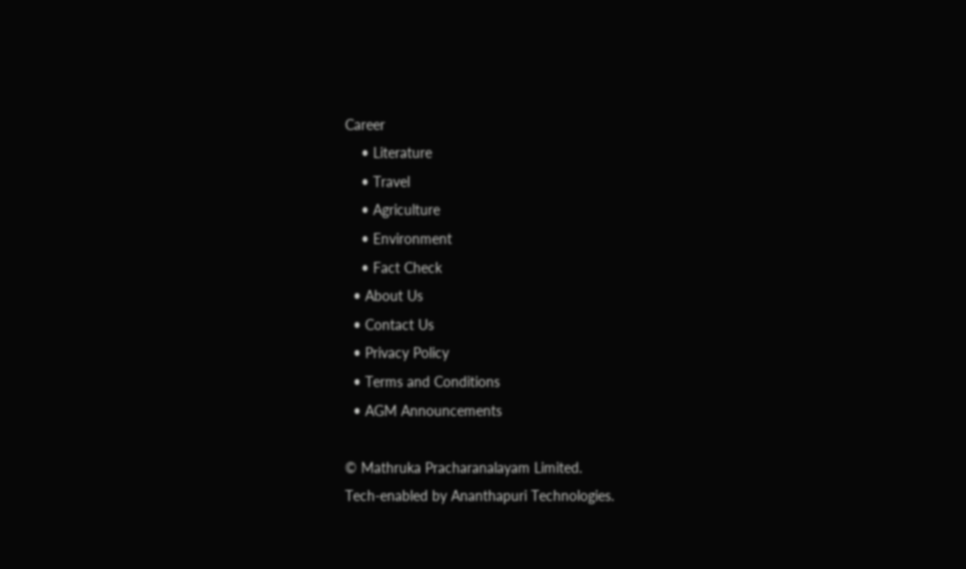Career
    • Literature
    • Travel
    • Agriculture
    • Environment
    • Fact Check
  • About Us
  • Contact Us
  • Privacy Policy
  • Terms and Conditions
  • AGM Announcements

© Mathruka Pracharanalayam Limited.
Tech-enabled by Ananthapuri Technologies.